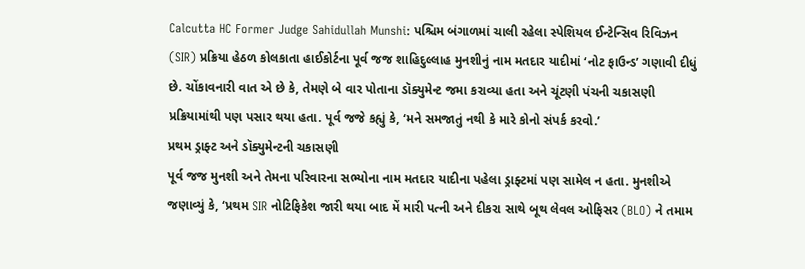Calcutta HC Former Judge Sahidullah Munshi: પશ્ચિમ બંગાળમાં ચાલી રહેલા સ્પેશિયલ ઈન્ટેન્સિવ રિવિઝન (SIR) પ્રક્રિયા હેઠળ કોલકાતા હાઈકોર્ટના પૂર્વ જજ શાહિદુલ્લાહ મુનશીનું નામ મતદાર યાદીમાં ‘નોટ ફાઉન્ડ’ ગણાવી દીધું છે. ચોંકાવનારી વાત એ છે કે, તેમણે બે વાર પોતાના ડૉક્યુમેન્ટ જમા કરાવ્યા હતા અને ચૂંટણી પંચની ચકાસણી પ્રક્રિયામાંથી પણ પસાર થયા હતા. પૂર્વ જજે કહ્યું કે, ‘મને સમજાતું નથી કે મારે કોનો સંપર્ક કરવો.’
પ્રથમ ડ્રાફ્ટ અને ડૉક્યુમેન્ટની ચકાસણી
પૂર્વ જજ મુનશી અને તેમના પરિવારના સભ્યોના નામ મતદાર યાદીના પહેલા ડ્રાફ્ટમાં પણ સામેલ ન હતા. મુનશીએ જણાવ્યું કે, ‘પ્રથમ SIR નોટિફિકેશ જારી થયા બાદ મેં મારી પત્ની અને દીકરા સાથે બૂથ લેવલ ઓફિસર (BLO) ને તમામ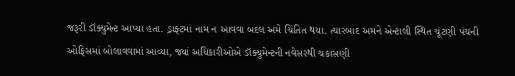જરૂરી ડૉક્યુમેન્ટ આપ્યા હતા. ડ્રાફ્ટમાં નામ ન આવવા બદલ અમે ચિંતિત થયા. ત્યારબાદ અમને એન્ટાલી સ્થિત ચૂંટણી પંચની ઓફિસમાં બોલાવવામાં આવ્યા, જ્યાં અધિકારીઓએ ડૉક્યુમેન્ટની નવેસરથી ચકાસણી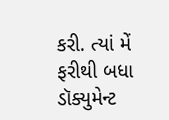કરી. ત્યાં મેં ફરીથી બધા ડૉક્યુમેન્ટ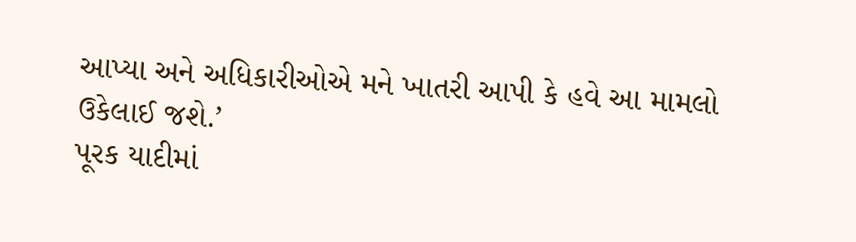આપ્યા અને અધિકારીઓએ મને ખાતરી આપી કે હવે આ મામલો ઉકેલાઈ જશે.’
પૂરક યાદીમાં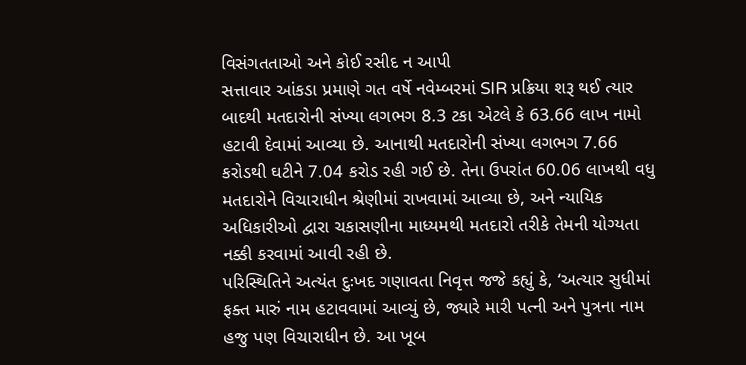વિસંગતતાઓ અને કોઈ રસીદ ન આપી
સત્તાવાર આંકડા પ્રમાણે ગત વર્ષે નવેમ્બરમાં SIR પ્રક્રિયા શરૂ થઈ ત્યાર બાદથી મતદારોની સંખ્યા લગભગ 8.3 ટકા એટલે કે 63.66 લાખ નામો હટાવી દેવામાં આવ્યા છે. આનાથી મતદારોની સંખ્યા લગભગ 7.66 કરોડથી ઘટીને 7.04 કરોડ રહી ગઈ છે. તેના ઉપરાંત 60.06 લાખથી વધુ મતદારોને વિચારાધીન શ્રેણીમાં રાખવામાં આવ્યા છે, અને ન્યાયિક અધિકારીઓ દ્વારા ચકાસણીના માધ્યમથી મતદારો તરીકે તેમની યોગ્યતા નક્કી કરવામાં આવી રહી છે.
પરિસ્થિતિને અત્યંત દુઃખદ ગણાવતા નિવૃત્ત જજે કહ્યું કે, ‘અત્યાર સુધીમાં ફક્ત મારું નામ હટાવવામાં આવ્યું છે, જ્યારે મારી પત્ની અને પુત્રના નામ હજુ પણ વિચારાધીન છે. આ ખૂબ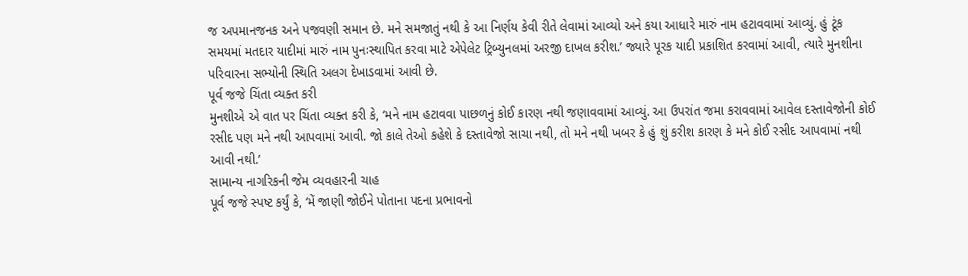જ અપમાનજનક અને પજવણી સમાન છે. મને સમજાતું નથી કે આ નિર્ણય કેવી રીતે લેવામાં આવ્યો અને કયા આધારે મારું નામ હટાવવામાં આવ્યું. હું ટૂંક સમયમાં મતદાર યાદીમાં મારું નામ પુનઃસ્થાપિત કરવા માટે એપેલેટ ટ્રિબ્યુનલમાં અરજી દાખલ કરીશ.’ જ્યારે પૂરક યાદી પ્રકાશિત કરવામાં આવી, ત્યારે મુનશીના પરિવારના સભ્યોની સ્થિતિ અલગ દેખાડવામાં આવી છે.
પૂર્વ જજે ચિંતા વ્યક્ત કરી
મુનશીએ એ વાત પર ચિંતા વ્યક્ત કરી કે, ‘મને નામ હટાવવા પાછળનું કોઈ કારણ નથી જણાવવામાં આવ્યું. આ ઉપરાંત જમા કરાવવામાં આવેલ દસ્તાવેજોની કોઈ રસીદ પણ મને નથી આપવામાં આવી. જો કાલે તેઓ કહેશે કે દસ્તાવેજો સાચા નથી, તો મને નથી ખબર કે હું શું કરીશ કારણ કે મને કોઈ રસીદ આપવામાં નથી આવી નથી.’
સામાન્ય નાગરિકની જેમ વ્યવહારની ચાહ
પૂર્વ જજે સ્પષ્ટ કર્યું કે, ‘મેં જાણી જોઈને પોતાના પદના પ્રભાવનો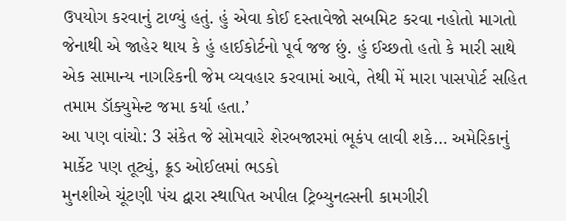ઉપયોગ કરવાનું ટાળ્યું હતું. હું એવા કોઈ દસ્તાવેજો સબમિટ કરવા નહોતો માગતો જેનાથી એ જાહેર થાય કે હું હાઈકોર્ટનો પૂર્વ જજ છું. હું ઈચ્છતો હતો કે મારી સાથે એક સામાન્ય નાગરિકની જેમ વ્યવહાર કરવામાં આવે, તેથી મેં મારા પાસપોર્ટ સહિત તમામ ડૉક્યુમેન્ટ જમા કર્યા હતા.’
આ પણ વાંચો: 3 સંકેત જે સોમવારે શેરબજારમાં ભૂકંપ લાવી શકે… અમેરિકાનું માર્કેટ પણ તૂટ્યું, ક્રૂડ ઓઈલમાં ભડકો
મુનશીએ ચૂંટણી પંચ દ્વારા સ્થાપિત અપીલ ટ્રિબ્યુનલ્સની કામગીરી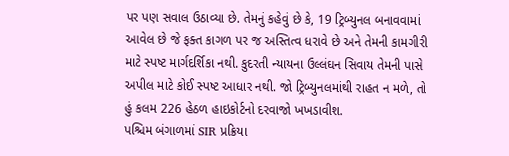પર પણ સવાલ ઉઠાવ્યા છે. તેમનું કહેવું છે કે, 19 ટ્રિબ્યુનલ બનાવવામાં આવેલ છે જે ફક્ત કાગળ પર જ અસ્તિત્વ ધરાવે છે અને તેમની કામગીરી માટે સ્પષ્ટ માર્ગદર્શિકા નથી. કુદરતી ન્યાયના ઉલ્લંઘન સિવાય તેમની પાસે અપીલ માટે કોઈ સ્પષ્ટ આધાર નથી. જો ટ્રિબ્યુનલમાંથી રાહત ન મળે, તો હું કલમ 226 હેઠળ હાઇકોર્ટનો દરવાજો ખખડાવીશ.
પશ્ચિમ બંગાળમાં SIR પ્રક્રિયા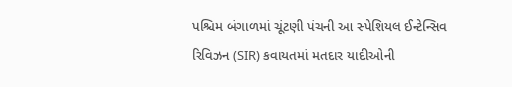પશ્ચિમ બંગાળમાં ચૂંટણી પંચની આ સ્પેશિયલ ઈન્ટેન્સિવ રિવિઝન (SIR) કવાયતમાં મતદાર યાદીઓની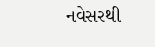નવેસરથી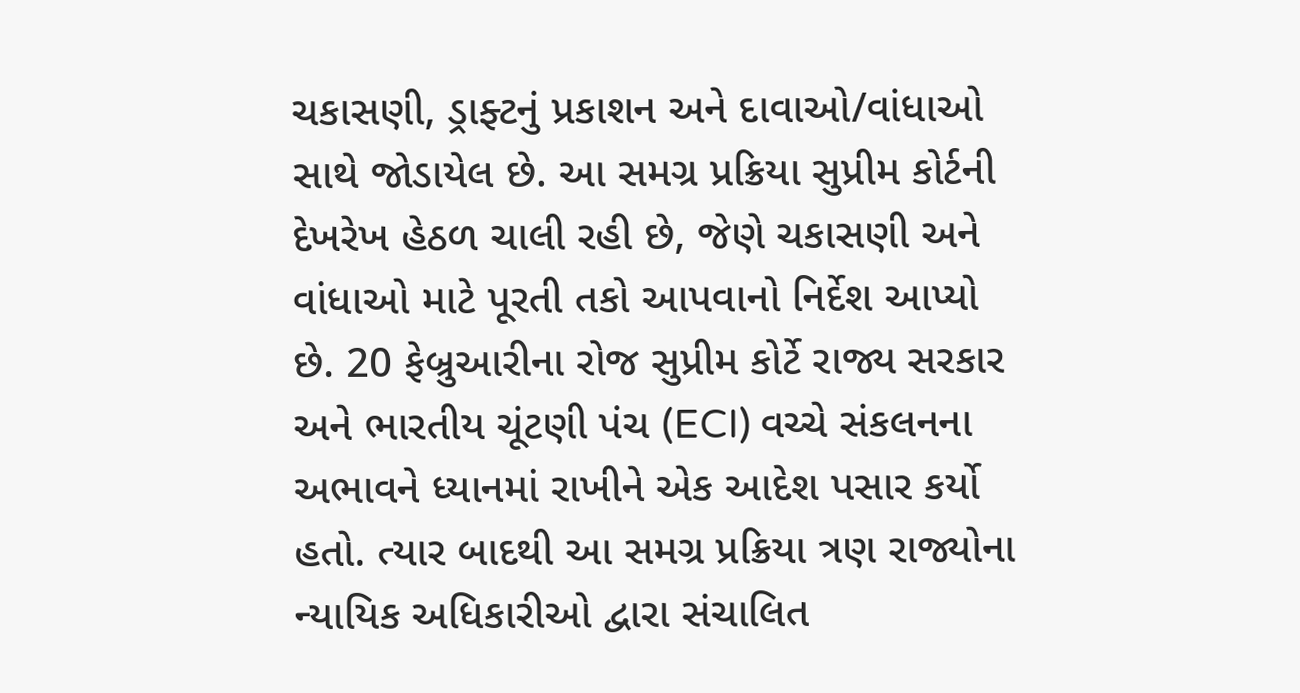ચકાસણી, ડ્રાફ્ટનું પ્રકાશન અને દાવાઓ/વાંધાઓ સાથે જોડાયેલ છે. આ સમગ્ર પ્રક્રિયા સુપ્રીમ કોર્ટની દેખરેખ હેઠળ ચાલી રહી છે, જેણે ચકાસણી અને વાંધાઓ માટે પૂરતી તકો આપવાનો નિર્દેશ આપ્યો છે. 20 ફેબ્રુઆરીના રોજ સુપ્રીમ કોર્ટે રાજ્ય સરકાર અને ભારતીય ચૂંટણી પંચ (ECI) વચ્ચે સંકલનના અભાવને ધ્યાનમાં રાખીને એક આદેશ પસાર કર્યો હતો. ત્યાર બાદથી આ સમગ્ર પ્રક્રિયા ત્રણ રાજ્યોના ન્યાયિક અધિકારીઓ દ્વારા સંચાલિત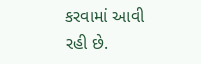કરવામાં આવી રહી છે.